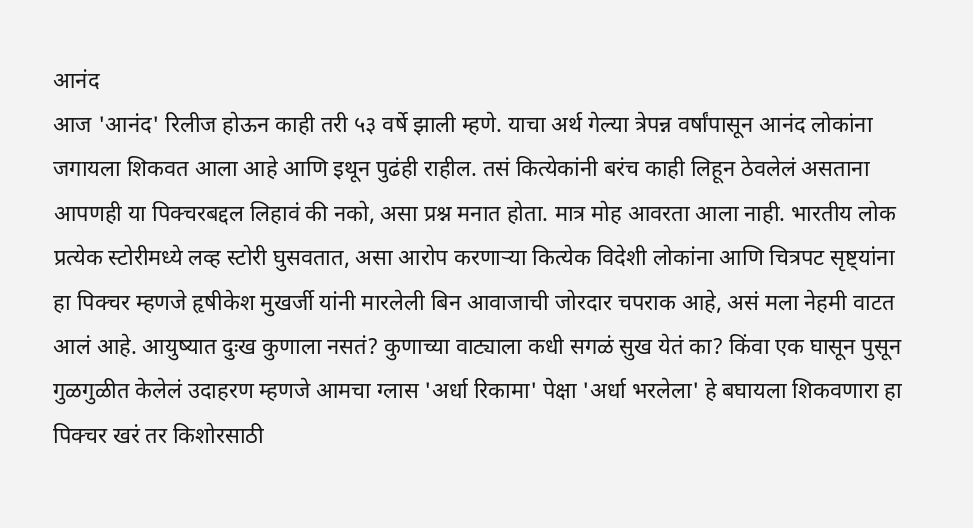आनंद
आज 'आनंद' रिलीज होऊन काही तरी ५३ वर्षे झाली म्हणे. याचा अर्थ गेल्या त्रेपन्न वर्षांपासून आनंद लोकांना जगायला शिकवत आला आहे आणि इथून पुढंही राहील. तसं कित्येकांनी बरंच काही लिहून ठेवलेलं असताना आपणही या पिक्चरबद्दल लिहावं की नको, असा प्रश्न मनात होता. मात्र मोह आवरता आला नाही. भारतीय लोक प्रत्येक स्टोरीमध्ये लव्ह स्टोरी घुसवतात, असा आरोप करणाऱ्या कित्येक विदेशी लोकांना आणि चित्रपट सृष्ट्यांना हा पिक्चर म्हणजे हृषीकेश मुखर्जी यांनी मारलेली बिन आवाजाची जोरदार चपराक आहे, असं मला नेहमी वाटत आलं आहे. आयुष्यात दुःख कुणाला नसतं? कुणाच्या वाट्याला कधी सगळं सुख येतं का? किंवा एक घासून पुसून गुळगुळीत केलेलं उदाहरण म्हणजे आमचा ग्लास 'अर्धा रिकामा' पेक्षा 'अर्धा भरलेला' हे बघायला शिकवणारा हा पिक्चर खरं तर किशोरसाठी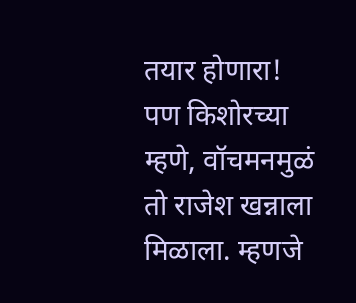तयार होणारा! पण किशोरच्या म्हणे, वॉचमनमुळं तो राजेश खन्नाला मिळाला. म्हणजे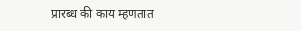प्रारब्ध की काय म्हणतात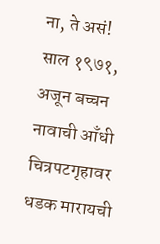ना, ते असं! साल १९७१, अजून बच्चन नावाची आँधी चित्रपटगृहावर धडक मारायची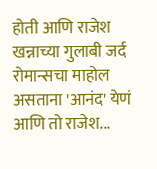होती आणि राजेश खन्नाच्या गुलाबी जर्द रोमान्सचा माहोल असताना 'आनंद' येणं आणि तो राजेश...